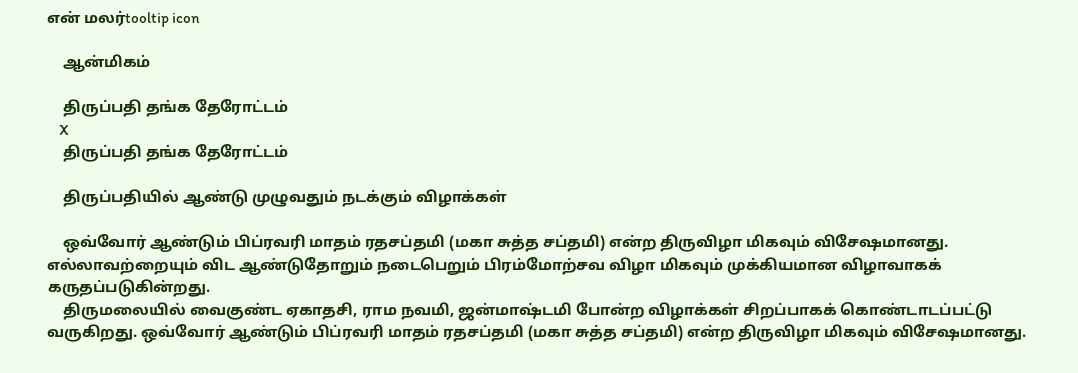என் மலர்tooltip icon

    ஆன்மிகம்

    திருப்பதி தங்க தேரோட்டம்
    X
    திருப்பதி தங்க தேரோட்டம்

    திருப்பதியில் ஆண்டு முழுவதும் நடக்கும் விழாக்கள்

    ஒவ்வோர் ஆண்டும் பிப்ரவரி மாதம் ரதசப்தமி (மகா சுத்த சப்தமி) என்ற திருவிழா மிகவும் விசேஷமானது. எல்லாவற்றையும் விட ஆண்டுதோறும் நடைபெறும் பிரம்மோற்சவ விழா மிகவும் முக்கியமான விழாவாகக் கருதப்படுகின்றது.
    திருமலையில் வைகுண்ட ஏகாதசி, ராம நவமி, ஜன்மாஷ்டமி போன்ற விழாக்கள் சிறப்பாகக் கொண்டாடப்பட்டு வருகிறது. ஒவ்வோர் ஆண்டும் பிப்ரவரி மாதம் ரதசப்தமி (மகா சுத்த சப்தமி) என்ற திருவிழா மிகவும் விசேஷமானது.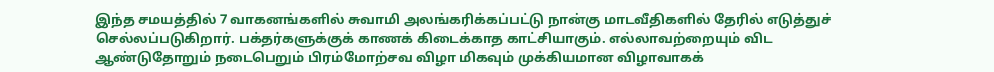இந்த சமயத்தில் 7 வாகனங்களில் சுவாமி அலங்கரிக்கப்பட்டு நான்கு மாடவீதிகளில் தேரில் எடுத்துச் செல்லப்படுகிறார். பக்தர்களுக்குக் காணக் கிடைக்காத காட்சியாகும். எல்லாவற்றையும் விட ஆண்டுதோறும் நடைபெறும் பிரம்மோற்சவ விழா மிகவும் முக்கியமான விழாவாகக்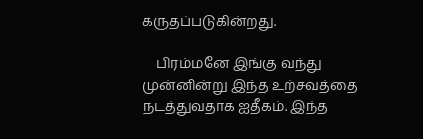கருதப்படுகின்றது.

    பிரம்மனே இங்கு வந்து முன்னின்று இந்த உற்சவத்தை நடத்துவதாக ஐதீகம். இந்த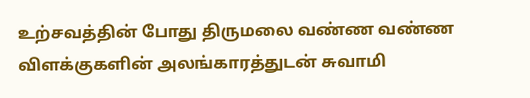உற்சவத்தின் போது திருமலை வண்ண வண்ண விளக்குகளின் அலங்காரத்துடன் சுவாமி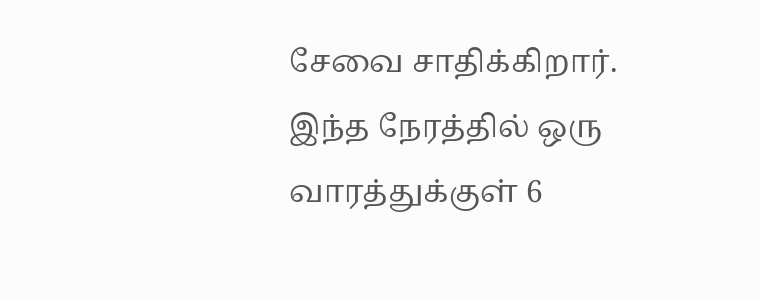சேவை சாதிக்கிறார். இந்த நேரத்தில் ஒரு வாரத்துக்குள் 6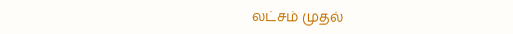லட்சம் முதல்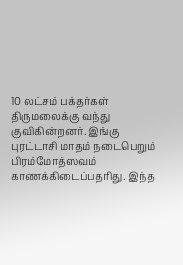10 லட்சம் பக்தர்கள் திருமலைக்கு வந்து குவிகின்றனர். இங்கு புரட்டாசி மாதம் நடைபெறும் பிரம்மோத்ஸவம் காணக்கிடைப்பதரிது. இந்த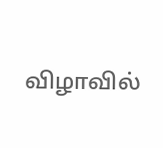விழாவில்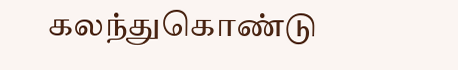கலந்துகொண்டு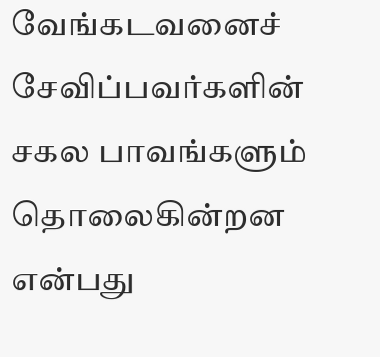வேங்கடவனைச் சேவிப்பவர்களின் சகல பாவங்களும் தொலைகின்றன என்பது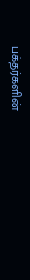பக்தர்களின்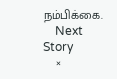நம்பிக்கை.
    Next Story
    ×